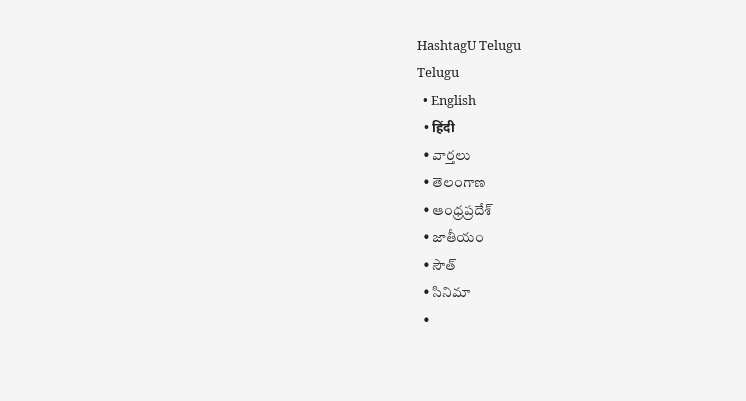HashtagU Telugu
Telugu
  • English
  • हिंदी
  • వార్తలు
  • తెలంగాణ
  • ఆంధ్రప్రదేశ్
  • జాతీయం
  • సౌత్
  • సినిమా
  •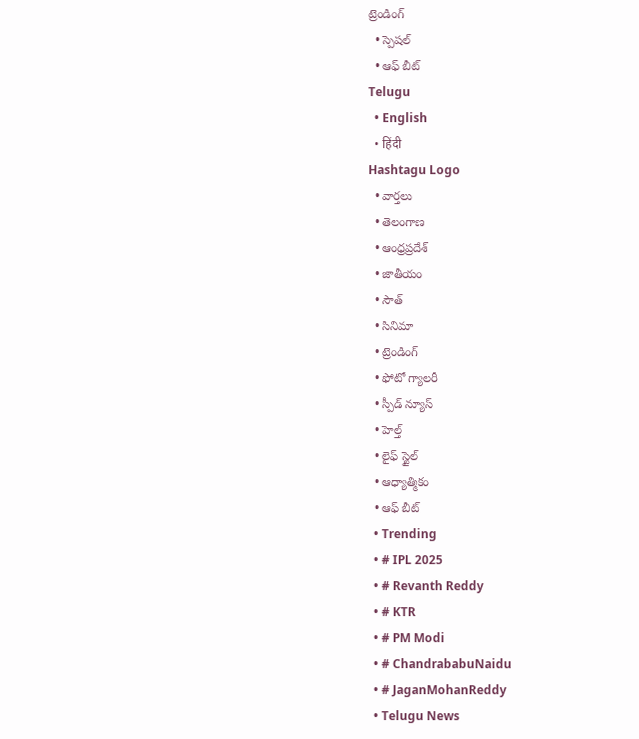ట్రెండింగ్
  • స్పెషల్
  • ఆఫ్ బీట్
Telugu
  • English
  • हिंदी
Hashtagu Logo
  • వార్తలు
  • తెలంగాణ
  • ఆంధ్రప్రదేశ్
  • జాతీయం
  • సౌత్
  • సినిమా
  • ట్రెండింగ్
  • ఫోటో గ్యాలరీ
  • స్పీడ్ న్యూస్
  • హెల్త్
  • లైఫ్ స్టైల్
  • ఆధ్యాత్మికం
  • ఆఫ్ బీట్
  • Trending
  • # IPL 2025
  • # Revanth Reddy
  • # KTR
  • # PM Modi
  • # ChandrababuNaidu
  • # JaganMohanReddy
  • Telugu News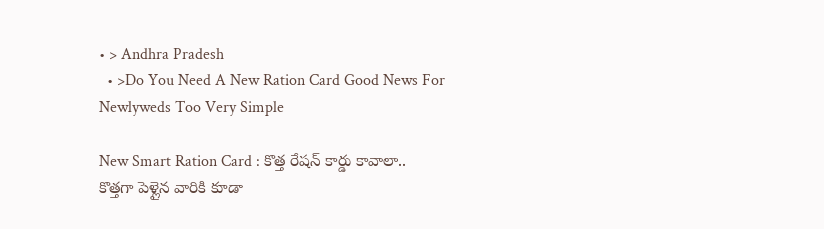• > Andhra Pradesh
  • >Do You Need A New Ration Card Good News For Newlyweds Too Very Simple

New Smart Ration Card : కొత్త రేషన్ కార్డు కావాలా.. కొత్తగా పెళ్లైన వారికి కూడా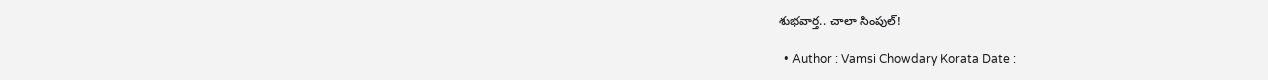శుభవార్త.. చాలా సింపుల్!

  • Author : Vamsi Chowdary Korata Date :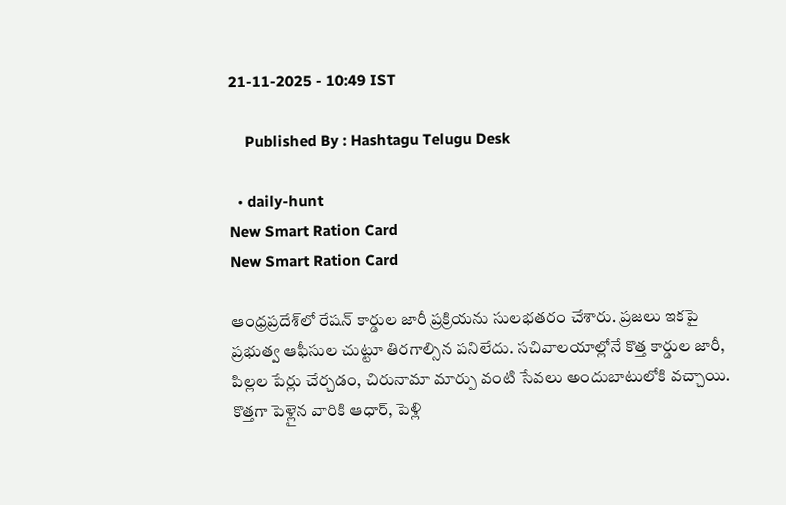21-11-2025 - 10:49 IST

    Published By : Hashtagu Telugu Desk

  • daily-hunt
New Smart Ration Card
New Smart Ration Card

ఆంధ్రప్రదేశ్‌లో రేషన్ కార్డుల జారీ ప్రక్రియను సులభతరం చేశారు. ప్రజలు ఇకపై ప్రభుత్వ ఆఫీసుల చుట్టూ తిరగాల్సిన పనిలేదు. సచివాలయాల్లోనే కొత్త కార్డుల జారీ, పిల్లల పేర్లు చేర్చడం, చిరునామా మార్పు వంటి సేవలు అందుబాటులోకి వచ్చాయి. కొత్తగా పెళ్లైన వారికి ఆధార్, పెళ్లి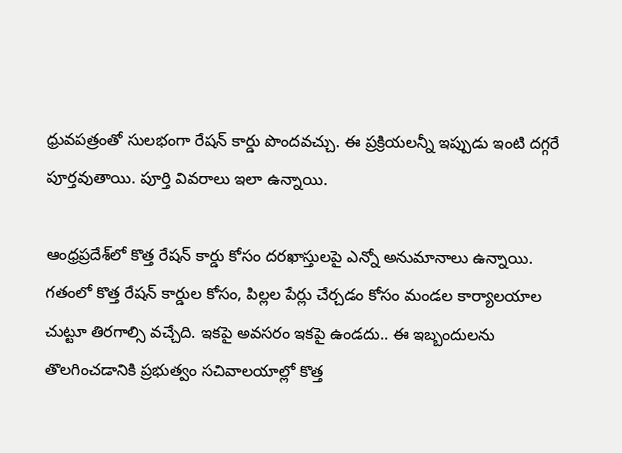ధ్రువపత్రంతో సులభంగా రేషన్ కార్డు పొందవచ్చు. ఈ ప్రక్రియలన్నీ ఇప్పుడు ఇంటి దగ్గరే పూర్తవుతాయి. పూర్తి వివరాలు ఇలా ఉన్నాయి.

ఆంధ్రప్రదేశ్‌లో కొత్త రేషన్ కార్డు కోసం దరఖాస్తులపై ఎన్నో అనుమానాలు ఉన్నాయి. గతంలో కొత్త రేషన్ కార్డుల కోసం, పిల్లల పేర్లు చేర్చడం కోసం మండల కార్యాలయాల చుట్టూ తిరగాల్సి వచ్చేది. ఇకపై అవసరం ఇకపై ఉండదు.. ఈ ఇబ్బందులను తొలగించడానికి ప్రభుత్వం సచివాలయాల్లో కొత్త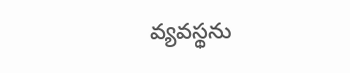వ్యవస్థను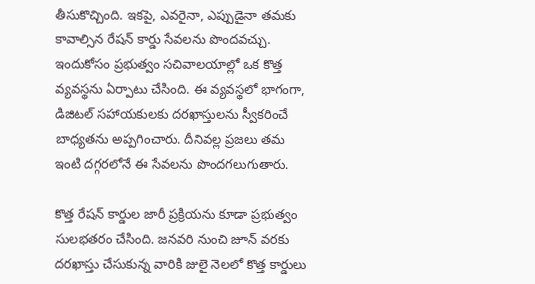తీసుకొచ్చింది. ఇకపై, ఎవరైనా, ఎప్పుడైనా తమకు కావాల్సిన రేషన్ కార్డు సేవలను పొందవచ్చు. ఇందుకోసం ప్రభుత్వం సచివాలయాల్లో ఒక కొత్త వ్యవస్థను ఏర్పాటు చేసింది. ఈ వ్యవస్థలో భాగంగా, డిజిటల్ సహాయకులకు దరఖాస్తులను స్వీకరించే బాధ్యతను అప్పగించారు. దీనివల్ల ప్రజలు తమ ఇంటి దగ్గరలోనే ఈ సేవలను పొందగలుగుతారు.

కొత్త రేషన్ కార్డుల జారీ ప్రక్రియను కూడా ప్రభుత్వం సులభతరం చేసింది. జనవరి నుంచి జూన్ వరకు దరఖాస్తు చేసుకున్న వారికి జులై నెలలో కొత్త కార్డులు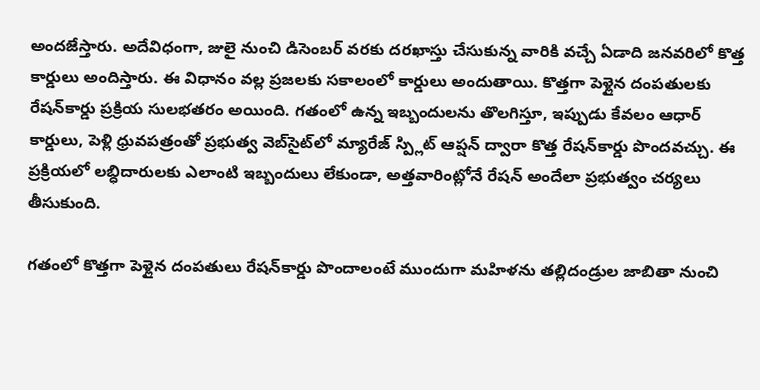అందజేస్తారు. అదేవిధంగా, జులై నుంచి డిసెంబర్ వరకు దరఖాస్తు చేసుకున్న వారికి వచ్చే ఏడాది జనవరిలో కొత్త కార్డులు అందిస్తారు. ఈ విధానం వల్ల ప్రజలకు సకాలంలో కార్డులు అందుతాయి. కొత్తగా పెళ్లైన దంపతులకు రేషన్‌కార్డు ప్రక్రియ సులభతరం అయింది. గతంలో ఉన్న ఇబ్బందులను తొలగిస్తూ, ఇప్పుడు కేవలం ఆధార్ కార్డులు, పెళ్లి ధ్రువపత్రంతో ప్రభుత్వ వెబ్‌సైట్‌లో మ్యారేజ్‌ స్ప్లిట్‌ ఆప్షన్‌ ద్వారా కొత్త రేషన్‌కార్డు పొందవచ్చు. ఈ ప్రక్రియలో లబ్ధిదారులకు ఎలాంటి ఇబ్బందులు లేకుండా, అత్తవారింట్లోనే రేషన్‌ అందేలా ప్రభుత్వం చర్యలు తీసుకుంది.

గతంలో కొత్తగా పెళ్లైన దంపతులు రేషన్‌కార్డు పొందాలంటే ముందుగా మహిళను తల్లిదండ్రుల జాబితా నుంచి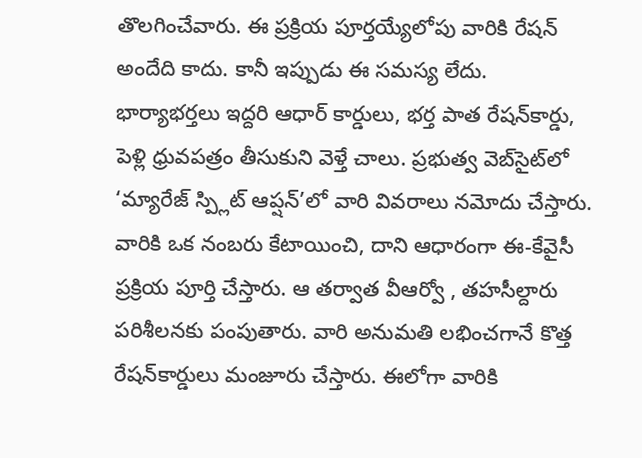తొలగించేవారు. ఈ ప్రక్రియ పూర్తయ్యేలోపు వారికి రేషన్‌ అందేది కాదు. కానీ ఇప్పుడు ఈ సమస్య లేదు. భార్యాభర్తలు ఇద్దరి ఆధార్ కార్డులు, భర్త పాత రేషన్‌కార్డు, పెళ్లి ధ్రువపత్రం తీసుకుని వెళ్తే చాలు. ప్రభుత్వ వెబ్‌సైట్‌లో ‘మ్యారేజ్‌ స్ప్లిట్‌ ఆప్షన్‌’లో వారి వివరాలు నమోదు చేస్తారు. వారికి ఒక నంబరు కేటాయించి, దాని ఆధారంగా ఈ-కేవైసీ ప్రక్రియ పూర్తి చేస్తారు. ఆ తర్వాత వీఆర్వో , తహసీల్దారు పరిశీలనకు పంపుతారు. వారి అనుమతి లభించగానే కొత్త రేషన్‌కార్డులు మంజూరు చేస్తారు. ఈలోగా వారికి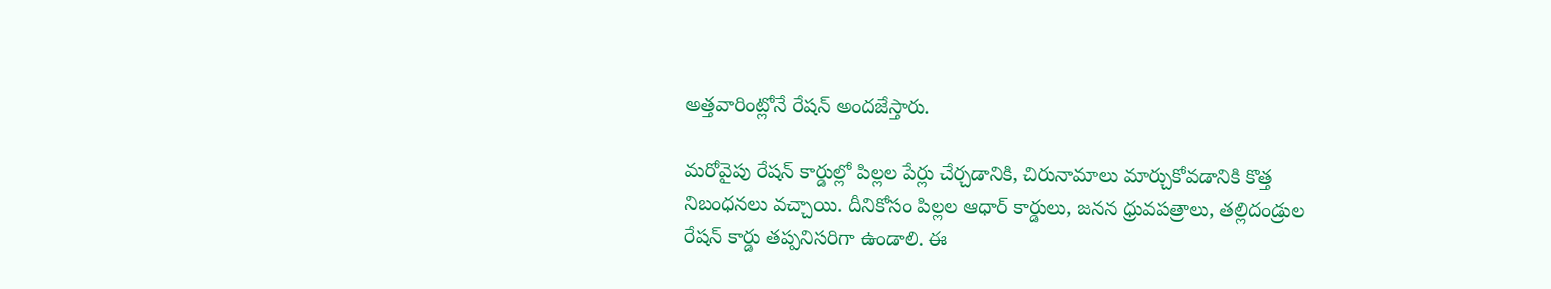అత్తవారింట్లోనే రేషన్‌ అందజేస్తారు.

మరోవైపు రేషన్ కార్డుల్లో పిల్లల పేర్లు చేర్చడానికి, చిరునామాలు మార్చుకోవడానికి కొత్త నిబంధనలు వచ్చాయి. దీనికోసం పిల్లల ఆధార్ కార్డులు, జనన ధ్రువపత్రాలు, తల్లిదండ్రుల రేషన్ కార్డు తప్పనిసరిగా ఉండాలి. ఈ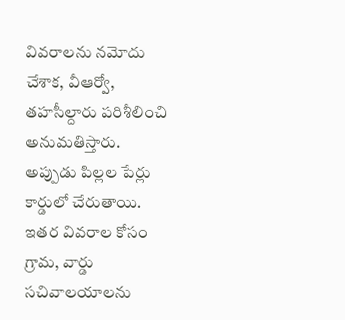వివరాలను నమోదు చేశాక, వీఆర్వో, తహసీల్దారు పరిశీలించి అనుమతిస్తారు. అప్పుడు పిల్లల పేర్లు కార్డులో చేరుతాయి. ఇతర వివరాల కోసం గ్రామ, వార్డు సచివాలయాలను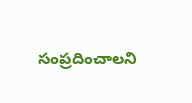సంప్రదించాలని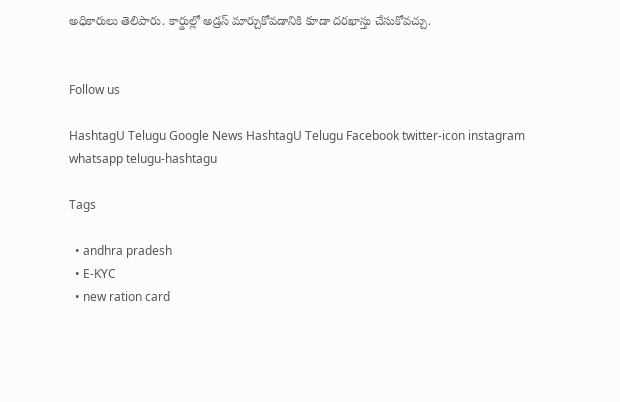అధికారులు తెలిపారు. కార్డుల్లో అడ్రస్ మార్చుకోవడానికి కూడా దరఖాస్తు చేసుకోవచ్చు.


Follow us

HashtagU Telugu Google News HashtagU Telugu Facebook twitter-icon instagram whatsapp telugu-hashtagu

Tags

  • andhra pradesh
  • E-KYC
  • new ration card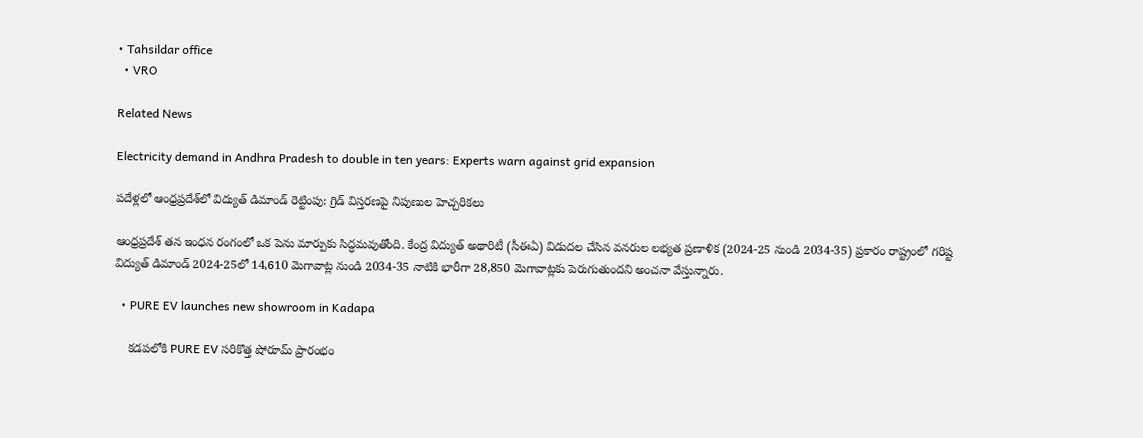• Tahsildar office
  • VRO

Related News

Electricity demand in Andhra Pradesh to double in ten years: Experts warn against grid expansion

పదేళ్లలో ఆంధ్రప్రదేశ్‌లో విద్యుత్ డిమాండ్ రెట్టింపు: గ్రిడ్ విస్తరణపై నిపుణుల హెచ్చరికలు

ఆంధ్రప్రదేశ్ తన ఇంధన రంగంలో ఒక పెను మార్పుకు సిద్ధమవుతోంది. కేంద్ర విద్యుత్ అథారిటీ (సీఈఏ) విడుదల చేసిన వనరుల లభ్యత ప్రణాళిక (2024-25 నుండి 2034-35) ప్రకారం రాష్ట్రంలో గరిష్ట విద్యుత్ డిమాండ్ 2024-25లో 14,610 మెగావాట్ల నుండి 2034-35 నాటికి భారీగా 28,850 మెగావాట్లకు పెరుగుతుందని అంచనా వేస్తున్నారు.

  • PURE EV launches new showroom in Kadapa

    కడపలోకి PURE EV సరికొత్త షోరూమ్‌ ప్రారంభం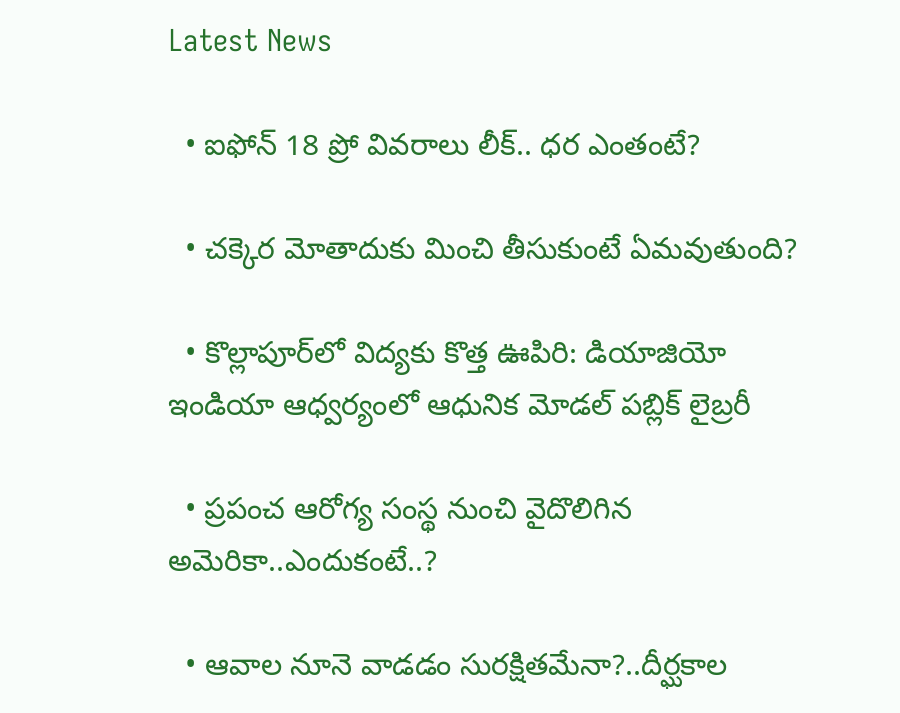Latest News

  • ఐఫోన్ 18 ప్రో వివరాలు లీక్.. ధర ఎంతంటే?

  • చక్కెర మోతాదుకు మించి తీసుకుంటే ఏమవుతుంది?

  • కొల్లాపూర్‌లో విద్యకు కొత్త ఊపిరి: డియాజియో ఇండియా ఆధ్వర్యంలో ఆధునిక మోడల్ పబ్లిక్ లైబ్రరీ

  • ప్రపంచ ఆరోగ్య సంస్థ నుంచి వైదొలిగిన అమెరికా..ఎందుకంటే..?

  • ఆవాల నూనె వాడడం సురక్షితమేనా?..దీర్ఘకాల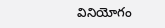వినియోగం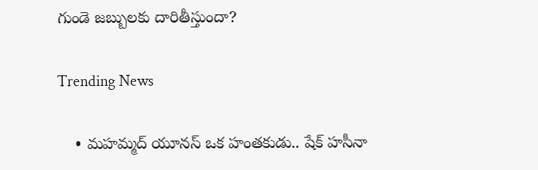గుండె జబ్బులకు దారితీస్తుందా?

Trending News

    • మహమ్మద్ యూనస్ ఒక హంతకుడు.. షేక్ హసీనా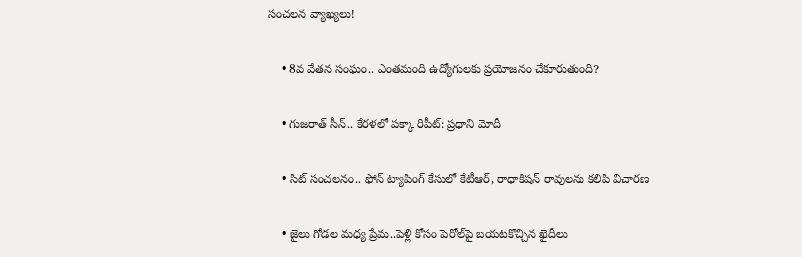సంచలన వ్యాఖ్యలు!

    • 8వ వేత‌న సంఘం.. ఎంతమంది ఉద్యోగులకు ప్రయోజనం చేకూరుతుంది?

    • గుజరాత్ సీన్.. కేరళలో పక్కా రిపీట్: ప్రధాని మోదీ

    • సిట్ సంచలనం.. ఫోన్ ట్యాపింగ్ కేసులో కేటీఆర్, రాధాకిషన్ రావులను కలిపి విచారణ

    • జైలు గోడల మధ్య ప్రేమ..పెళ్లి కోసం పెరోల్‌పై బయటకొచ్చిన ఖైదీలు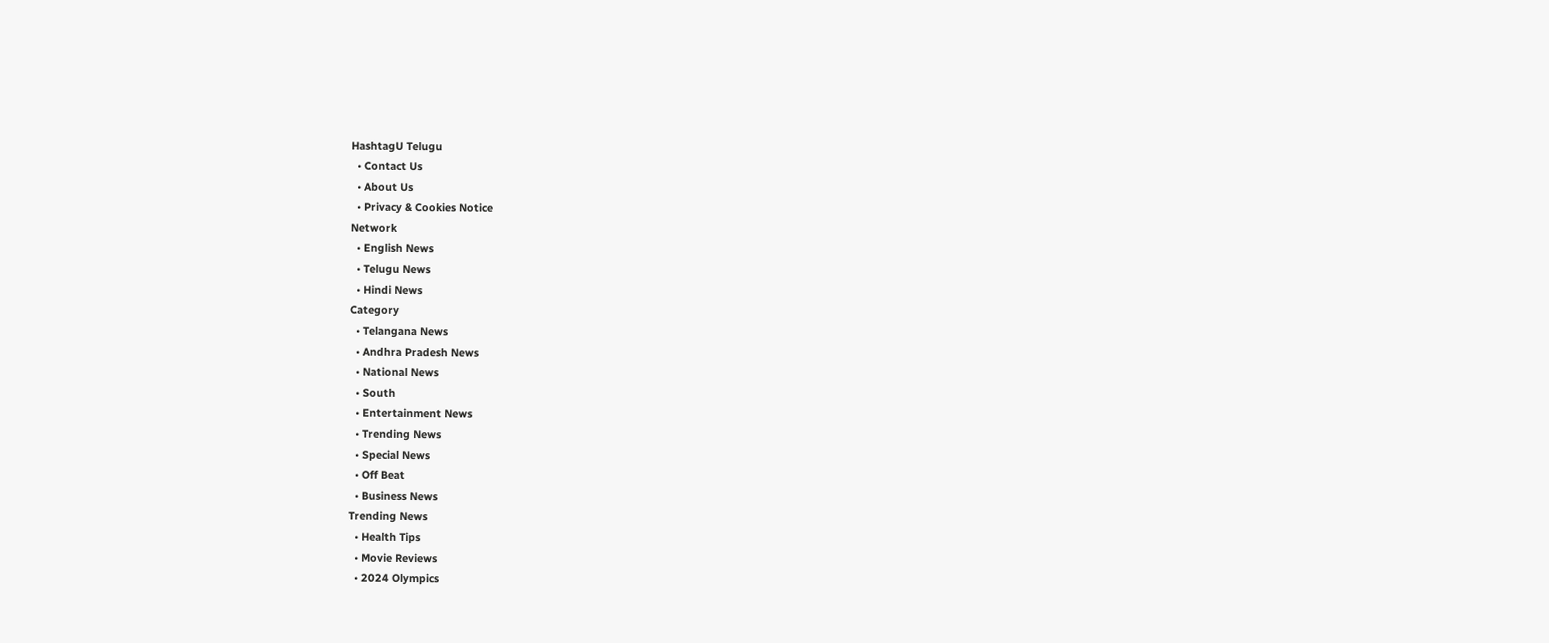HashtagU Telugu
  • Contact Us
  • About Us
  • Privacy & Cookies Notice
Network
  • English News
  • Telugu News
  • Hindi News
Category
  • Telangana News
  • Andhra Pradesh News
  • National News
  • South
  • Entertainment News
  • Trending News
  • Special News
  • Off Beat
  • Business News
Trending News
  • Health Tips
  • Movie Reviews
  • 2024 Olympics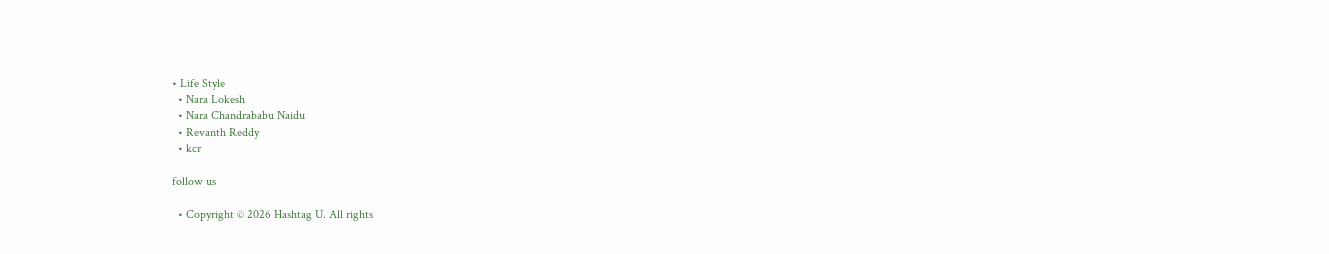• Life Style
  • Nara Lokesh
  • Nara Chandrababu Naidu
  • Revanth Reddy
  • kcr

follow us

  • Copyright © 2026 Hashtag U. All rights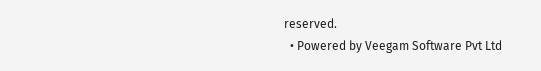reserved.
  • Powered by Veegam Software Pvt Ltd